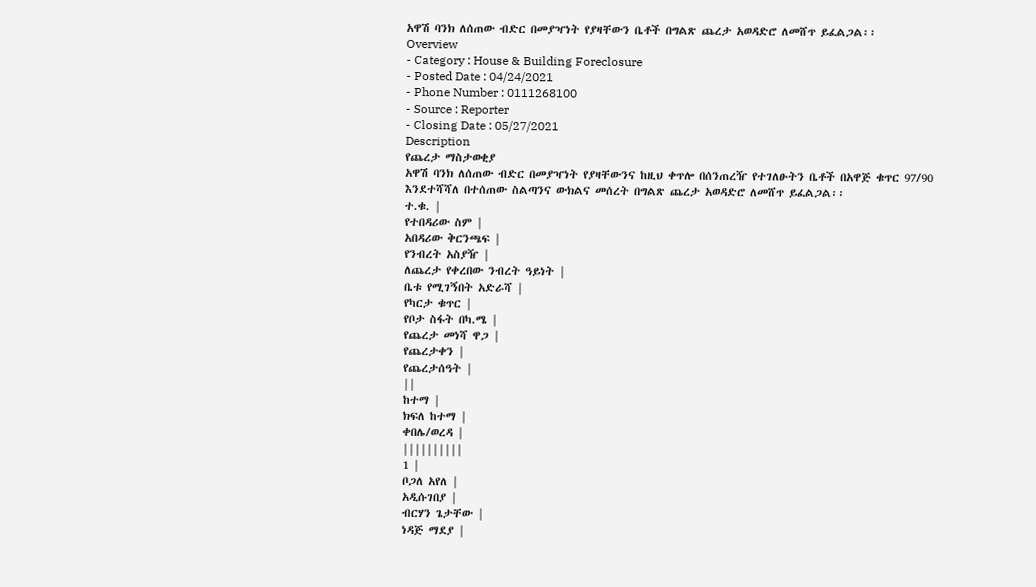አዋሽ ባንክ ለሰጠው ብድር በመያዣነት የያዛቸውን ቤቶች በግልጽ ጨረታ አወዳድሮ ለመሸጥ ይፈልጋል፡፡
Overview
- Category : House & Building Foreclosure
- Posted Date : 04/24/2021
- Phone Number : 0111268100
- Source : Reporter
- Closing Date : 05/27/2021
Description
የጨረታ ማስታወቂያ
አዋሽ ባንክ ለሰጠው ብድር በመያዣነት የያዛቸውንና ከዚህ ቀጥሎ በሰንጠረዥ የተገለፁትን ቤቶች በአዋጅ ቁጥር 97/90 እንደተሻሻለ በተሰጠው ስልጣንና ውክልና መሰረት በግልጽ ጨረታ አወዳድሮ ለመሸጥ ይፈልጋል፡፡
ተ.ቁ. |
የተበዳሪው ስም |
አበዳሪው ቅርንጫፍ |
የንብረት አስያዥ |
ለጨረታ የቀረበው ንብረት ዓይነት |
ቤቱ የሚገኝበት አድራሻ |
የካርታ ቁጥር |
የቦታ ስፋት በካ.ሜ |
የጨረታ መነሻ ዋጋ |
የጨረታቀን |
የጨረታሰዓት |
||
ከተማ |
ክፍለ ከተማ |
ቀበሌ/ወረዳ |
||||||||||
1 |
ቦጋለ አየለ |
አዲሱገበያ |
ብርሃን ጌታቸው |
ነዳጅ ማደያ |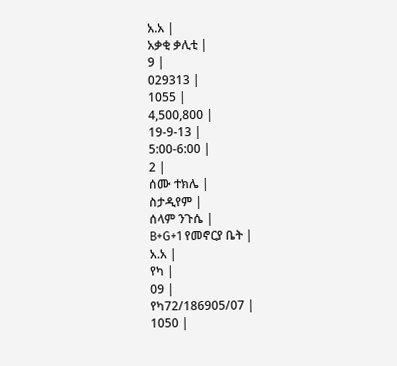አ.አ |
አቃቂ ቃሊቲ |
9 |
029313 |
1055 |
4,500,800 |
19-9-13 |
5:00-6:00 |
2 |
ሰሙ ተክሌ |
ስታዲየም |
ሰላም ንጉሴ |
B+G+1 የመኖርያ ቤት |
አ.አ |
የካ |
09 |
የካ72/186905/07 |
1050 |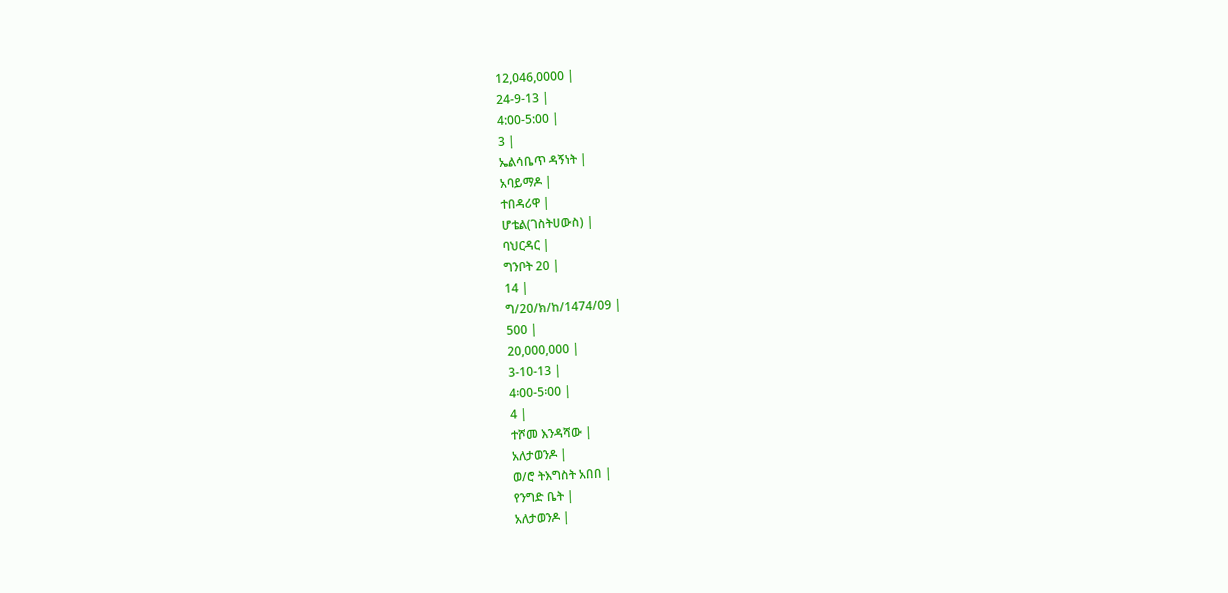12,046,0000 |
24-9-13 |
4:00-5:00 |
3 |
ኤልሳቤጥ ዳኝነት |
አባይማዶ |
ተበዳሪዋ |
ሆቴል(ገስትሀውስ) |
ባህርዳር |
ግንቦት 20 |
14 |
ግ/20/ክ/ከ/1474/09 |
500 |
20,000,000 |
3-10-13 |
4፡00-5፡00 |
4 |
ተሾመ እንዳሻው |
አለታወንዶ |
ወ/ሮ ትእግስት አበበ |
የንግድ ቤት |
አለታወንዶ |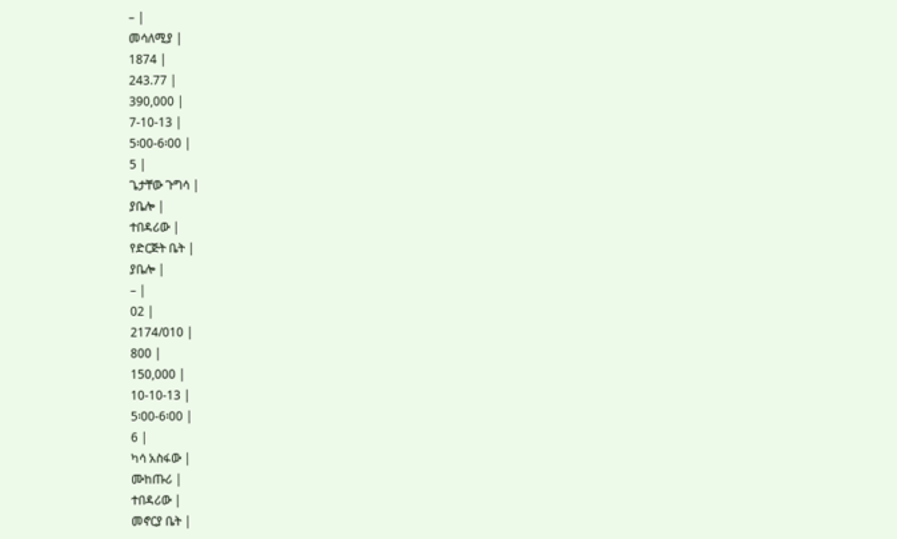– |
መሳለሚያ |
1874 |
243.77 |
390,000 |
7-10-13 |
5፡00-6፡00 |
5 |
ጌታቸው ጉግሳ |
ያቤሎ |
ተበዳሪው |
የድርጅት ቤት |
ያቤሎ |
– |
02 |
2174/010 |
800 |
150,000 |
10-10-13 |
5፡00-6፡00 |
6 |
ካሳ አስፋው |
ሙከጡሪ |
ተበዳሪው |
መኖርያ ቤት |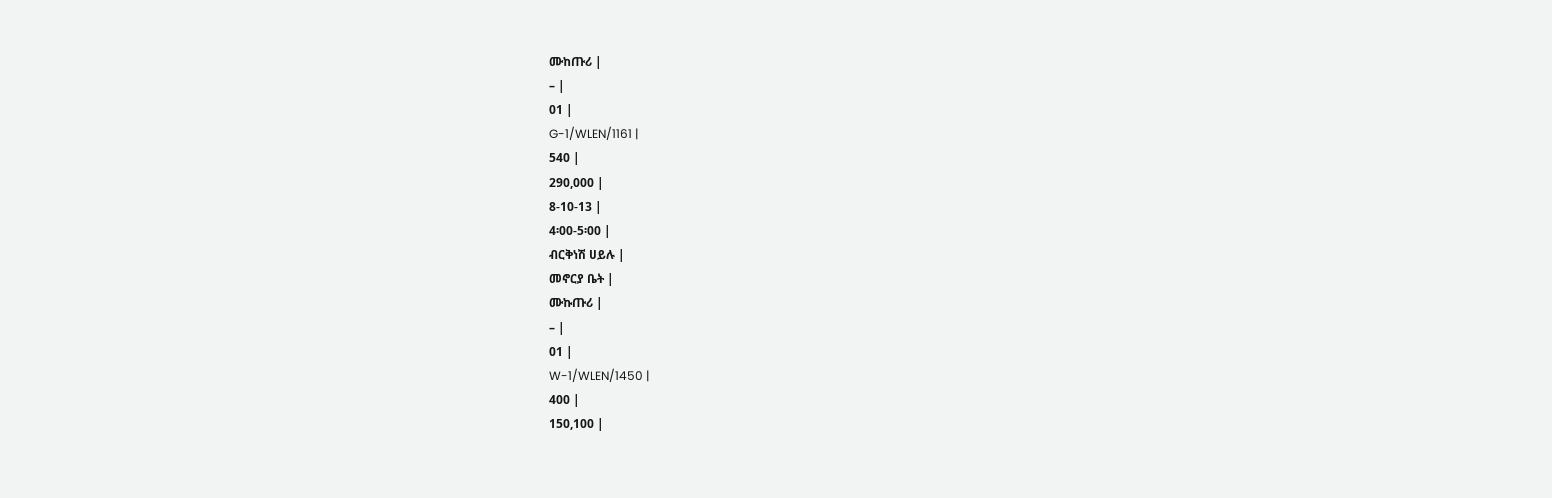ሙከጡሪ |
– |
01 |
G-1/WLEN/1161 |
540 |
290,000 |
8-10-13 |
4፡00-5፡00 |
ብርቅነሽ ሀይሉ |
መኖርያ ቤት |
ሙኩጡሪ |
– |
01 |
W-1/WLEN/1450 |
400 |
150,100 |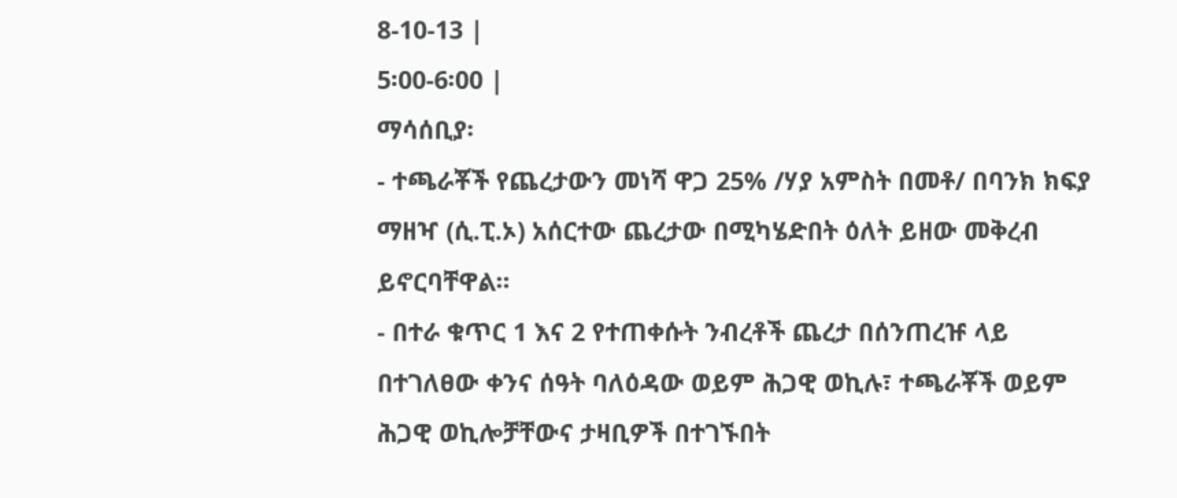8-10-13 |
5፡00-6፡00 |
ማሳሰቢያ፡
- ተጫራቾች የጨረታውን መነሻ ዋጋ 25% /ሃያ አምስት በመቶ/ በባንክ ክፍያ ማዘዣ (ሲ.ፒ.ኦ) አሰርተው ጨረታው በሚካሄድበት ዕለት ይዘው መቅረብ ይኖርባቸዋል፡፡
- በተራ ቁጥር 1 እና 2 የተጠቀሱት ንብረቶች ጨረታ በሰንጠረዡ ላይ በተገለፀው ቀንና ሰዓት ባለዕዳው ወይም ሕጋዊ ወኪሉ፣ ተጫራቾች ወይም ሕጋዊ ወኪሎቻቸውና ታዛቢዎች በተገኙበት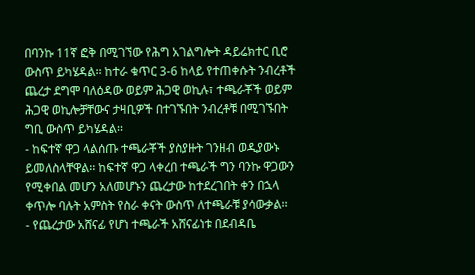በባንኩ 11ኛ ፎቅ በሚገኘው የሕግ አገልግሎት ዳይሬክተር ቢሮ ውስጥ ይካሄዳል፡፡ ከተራ ቁጥር 3-6 ከላይ የተጠቀሱት ንብረቶች ጨረታ ደግሞ ባለዕዳው ወይም ሕጋዊ ወኪሉ፣ ተጫራቾች ወይም ሕጋዊ ወኪሎቻቸውና ታዛቢዎች በተገኙበት ንብረቶቹ በሚገኙበት ግቢ ውስጥ ይካሄዳል፡፡
- ከፍተኛ ዋጋ ላልሰጡ ተጫራቾች ያስያዙት ገንዘብ ወዲያውኑ ይመለስላቸዋል፡፡ ከፍተኛ ዋጋ ላቀረበ ተጫራች ግን ባንኩ ዋጋውን የሚቀበል መሆን አለመሆኑን ጨረታው ከተደረገበት ቀን በኋላ ቀጥሎ ባሉት አምስት የስራ ቀናት ውስጥ ለተጫራቹ ያሳውቃል፡፡
- የጨረታው አሸናፊ የሆነ ተጫራች አሸናፊነቱ በደብዳቤ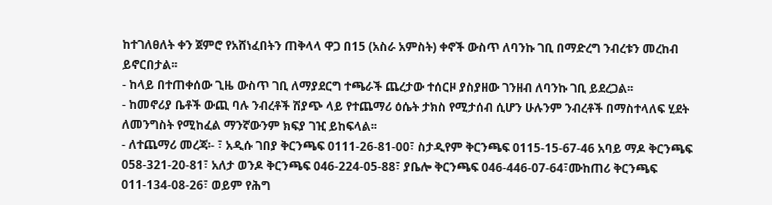ከተገለፀለት ቀን ጀምሮ የአሸነፈበትን ጠቅላላ ዋጋ በ15 (አስራ አምስት) ቀኖች ውስጥ ለባንኩ ገቢ በማድረግ ንብረቱን መረከብ ይኖርበታል፡፡
- ከላይ በተጠቀሰው ጊዜ ውስጥ ገቢ ለማያደርግ ተጫራች ጨረታው ተሰርዞ ያስያዘው ገንዘብ ለባንኩ ገቢ ይደረጋል፡፡
- ከመኖሪያ ቤቶች ውጪ ባሉ ንብረቶች ሽያጭ ላይ የተጨማሪ ዕሴት ታክስ የሚታሰብ ሲሆን ሁሉንም ንብረቶች በማስተላለፍ ሂደት ለመንግስት የሚከፈል ማንኛውንም ክፍያ ገዢ ይከፍላል፡፡
- ለተጨማሪ መረጃ፡- ፣ አዲሱ ገበያ ቅርንጫፍ 0111-26-81-00፣ ስታዲየም ቅርንጫፍ 0115-15-67-46 አባይ ማዶ ቅርንጫፍ 058-321-20-81፣ አለታ ወንዶ ቅርንጫፍ 046-224-05-88፣ ያቤሎ ቅርንጫፍ 046-446-07-64፣ሙከጠሪ ቅርንጫፍ 011-134-08-26፣ ወይም የሕግ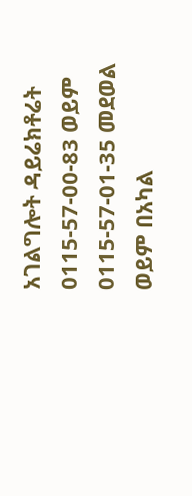አገልግሎት ዳይሬክቶሬት 0115-57-00-83 ወይም 0115-57-01-35 መደወል ወይም በአካል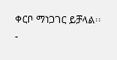ቀርቦ ማነጋገር ይቻላል፡፡
-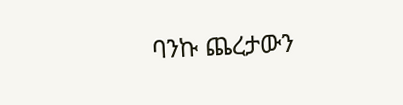ባንኩ ጨረታውን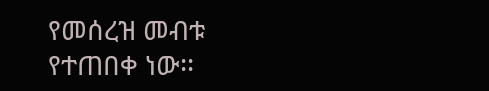የመሰረዝ መብቱ የተጠበቀ ነው፡፡